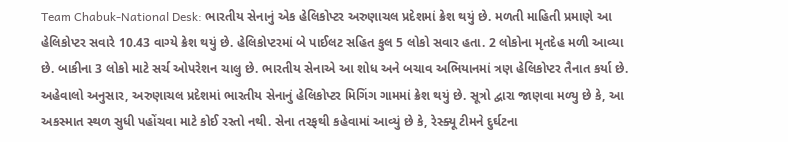Team Chabuk-National Desk: ભારતીય સેનાનું એક હેલિકોપ્ટર અરુણાચલ પ્રદેશમાં ક્રેશ થયું છે. મળતી માહિતી પ્રમાણે આ હેલિકોપ્ટર સવારે 10.43 વાગ્યે ક્રેશ થયું છે. હેલિકોપ્ટરમાં બે પાઈલટ સહિત કુલ 5 લોકો સવાર હતા. 2 લોકોના મૃતદેહ મળી આવ્યા છે. બાકીના 3 લોકો માટે સર્ચ ઓપરેશન ચાલુ છે. ભારતીય સેનાએ આ શોધ અને બચાવ અભિયાનમાં ત્રણ હેલિકોપ્ટર તૈનાત કર્યા છે. અહેવાલો અનુસાર, અરુણાચલ પ્રદેશમાં ભારતીય સેનાનું હેલિકોપ્ટર મિગિંગ ગામમાં ક્રેશ થયું છે. સૂત્રો દ્વારા જાણવા મળ્યુ છે કે, આ અકસ્માત સ્થળ સુધી પહોંચવા માટે કોઈ રસ્તો નથી. સેના તરફથી કહેવામાં આવ્યું છે કે, રેસ્ક્યૂ ટીમને દુર્ઘટના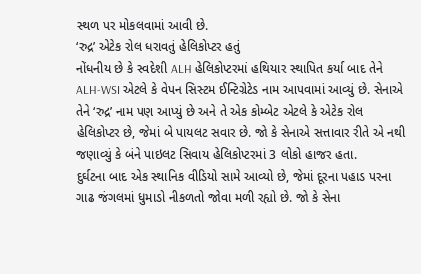સ્થળ પર મોકલવામાં આવી છે.
‘રુદ્ર’ એટેક રોલ ધરાવતું હેલિકોપ્ટર હતું
નોંધનીય છે કે સ્વદેશી ALH હેલિકોપ્ટરમાં હથિયાર સ્થાપિત કર્યા બાદ તેને ALH-WSI એટલે કે વેપન સિસ્ટમ ઈન્ટિગ્રેટેડ નામ આપવામાં આવ્યું છે. સેનાએ તેને ‘રુદ્ર’ નામ પણ આપ્યું છે અને તે એક કોમ્બેટ એટલે કે એટેક રોલ હેલિકોપ્ટર છે, જેમાં બે પાયલટ સવાર છે. જો કે સેનાએ સત્તાવાર રીતે એ નથી જણાવ્યું કે બંને પાઇલટ સિવાય હેલિકોપ્ટરમાં 3 લોકો હાજર હતા.
દુર્ઘટના બાદ એક સ્થાનિક વીડિયો સામે આવ્યો છે, જેમાં દૂરના પહાડ પરના ગાઢ જંગલમાં ધુમાડો નીકળતો જોવા મળી રહ્યો છે. જો કે સેના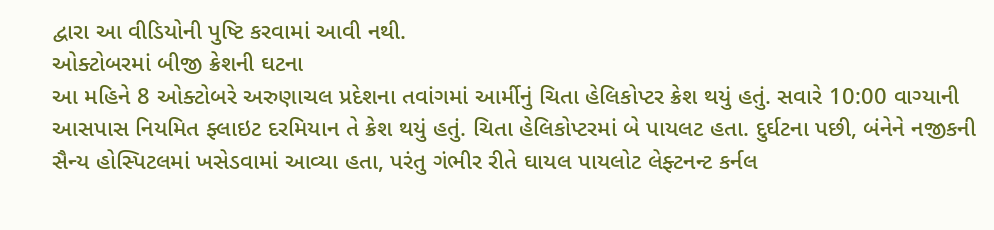દ્વારા આ વીડિયોની પુષ્ટિ કરવામાં આવી નથી.
ઓક્ટોબરમાં બીજી ક્રેશની ઘટના
આ મહિને 8 ઓક્ટોબરે અરુણાચલ પ્રદેશના તવાંગમાં આર્મીનું ચિતા હેલિકોપ્ટર ક્રેશ થયું હતું. સવારે 10:00 વાગ્યાની આસપાસ નિયમિત ફ્લાઇટ દરમિયાન તે ક્રેશ થયું હતું. ચિતા હેલિકોપ્ટરમાં બે પાયલટ હતા. દુર્ઘટના પછી, બંનેને નજીકની સૈન્ય હોસ્પિટલમાં ખસેડવામાં આવ્યા હતા, પરંતુ ગંભીર રીતે ઘાયલ પાયલોટ લેફ્ટનન્ટ કર્નલ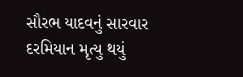સૌરભ યાદવનું સારવાર દરમિયાન મૃત્યુ થયું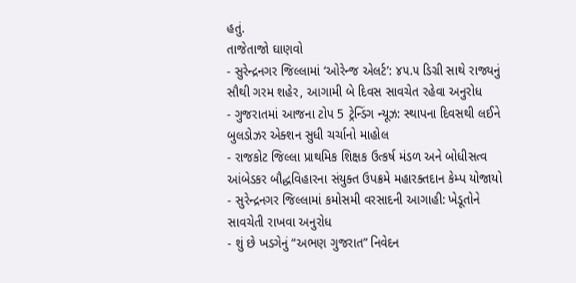હતું.
તાજેતાજો ઘાણવો
- સુરેન્દ્રનગર જિલ્લામાં ‘ઓરેન્જ એલર્ટ’: ૪૫.૫ ડિગ્રી સાથે રાજ્યનું સૌથી ગરમ શહેર, આગામી બે દિવસ સાવચેત રહેવા અનુરોધ
- ગુજરાતમાં આજના ટોપ 5 ટ્રેન્ડિંગ ન્યૂઝ: સ્થાપના દિવસથી લઈને બુલડોઝર એક્શન સુધી ચર્ચાનો માહોલ
- રાજકોટ જિલ્લા પ્રાથમિક શિક્ષક ઉત્કર્ષ મંડળ અને બોધીસત્વ આંબેડકર બૌદ્ધવિહારના સંયુક્ત ઉપક્રમે મહારક્તદાન કેમ્પ યોજાયો
- સુરેન્દ્રનગર જિલ્લામાં કમોસમી વરસાદની આગાહી: ખેડૂતોને સાવચેતી રાખવા અનુરોધ
- શું છે ખડગેનું “અભણ ગુજરાત” નિવેદન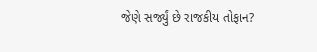જેણે સર્જ્યું છે રાજકીય તોફાન?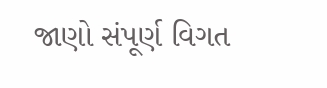જાણો સંપૂર્ણ વિગત